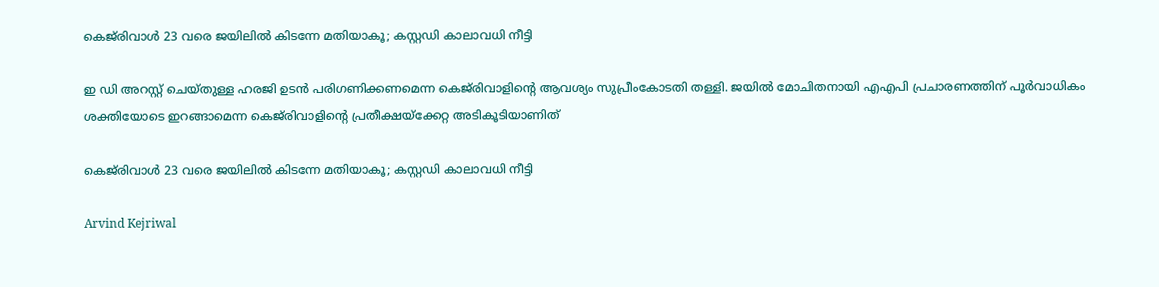കെജ്‌രിവാള്‍ 23 വരെ ജയിലില്‍ കിടന്നേ മതിയാകൂ; കസ്റ്റഡി കാലാവധി നീട്ടി

ഇ ഡി അറസ്റ്റ് ചെയ്തുള്ള ഹരജി ഉടന്‍ പരിഗണിക്കണമെന്ന കെജ്‌രിവാളിന്റെ ആവശ്യം സുപ്രീംകോടതി തള്ളി. ജയില്‍ മോചിതനായി എഎപി പ്രചാരണത്തിന് പൂര്‍വാധികം ശക്തിയോടെ ഇറങ്ങാമെന്ന കെജ്‌രിവാളിന്റെ പ്രതീക്ഷയ്‌ക്കേറ്റ അടികൂടിയാണിത്

കെജ്‌രിവാള്‍ 23 വരെ ജയിലില്‍ കിടന്നേ മതിയാകൂ; കസ്റ്റഡി കാലാവധി നീട്ടി

Arvind Kejriwal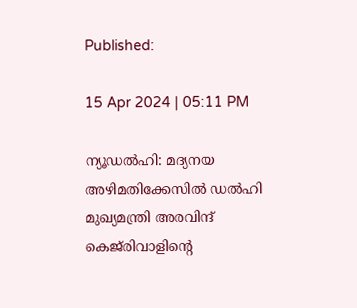Published:

15 Apr 2024 | 05:11 PM

ന്യൂഡല്‍ഹി: മദ്യനയ അഴിമതിക്കേസില്‍ ഡല്‍ഹി മുഖ്യമന്ത്രി അരവിന്ദ് കെജ്‌രിവാളിന്റെ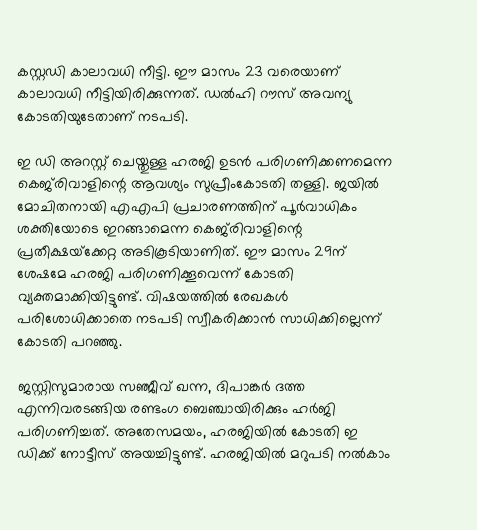കസ്റ്റഡി കാലാവധി നീട്ടി. ഈ മാസം 23 വരെയാണ് കാലാവധി നീട്ടിയിരിക്കുന്നത്. ഡല്‍ഹി റൗസ് അവന്യു കോടതിയുടേതാണ് നടപടി.

ഇ ഡി അറസ്റ്റ് ചെയ്തുള്ള ഹരജി ഉടന്‍ പരിഗണിക്കണമെന്ന കെജ്‌രിവാളിന്റെ ആവശ്യം സുപ്രീംകോടതി തള്ളി. ജയില്‍ മോചിതനായി എഎപി പ്രചാരണത്തിന് പൂര്‍വാധികം ശക്തിയോടെ ഇറങ്ങാമെന്ന കെജ്‌രിവാളിന്റെ പ്രതീക്ഷയ്‌ക്കേറ്റ അടികൂടിയാണിത്. ഈ മാസം 29ന് ശേഷമേ ഹരജി പരിഗണിക്കൂവെന്ന് കോടതി വ്യക്തമാക്കിയിട്ടുണ്ട്. വിഷയത്തില്‍ രേഖകള്‍ പരിശോധിക്കാതെ നടപടി സ്വീകരിക്കാന്‍ സാധിക്കില്ലെന്ന് കോടതി പറഞ്ഞു.

ജസ്റ്റിസുമാരായ സഞ്ജീവ് ഖന്ന, ദിപാങ്കര്‍ ദത്ത എന്നിവരടങ്ങിയ രണ്ടംഗ ബെഞ്ചായിരിക്കും ഹര്‍ജി പരിഗണിച്ചത്. അതേസമയം, ഹരജിയില്‍ കോടതി ഇ ഡിക്ക് നോട്ടീസ് അയച്ചിട്ടുണ്ട്. ഹരജിയില്‍ മറുപടി നല്‍കാം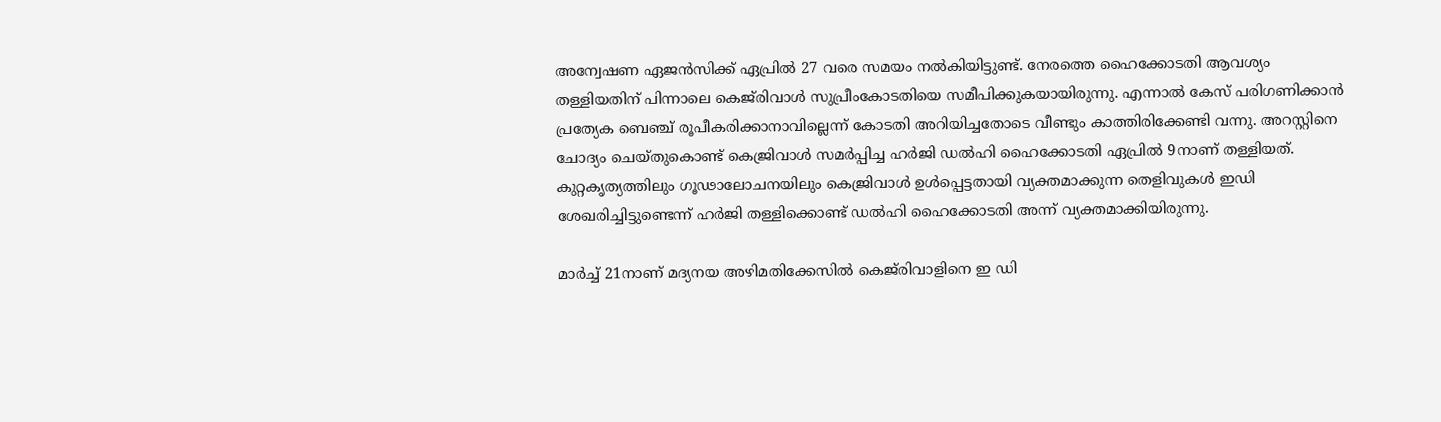അന്വേഷണ ഏജന്‍സിക്ക് ഏപ്രില്‍ 27 വരെ സമയം നല്‍കിയിട്ടുണ്ട്. നേരത്തെ ഹൈക്കോടതി ആവശ്യം തള്ളിയതിന് പിന്നാലെ കെജ്‌രിവാള്‍ സുപ്രീംകോടതിയെ സമീപിക്കുകയായിരുന്നു. എന്നാല്‍ കേസ് പരിഗണിക്കാന്‍ പ്രത്യേക ബെഞ്ച് രൂപീകരിക്കാനാവില്ലെന്ന് കോടതി അറിയിച്ചതോടെ വീണ്ടും കാത്തിരിക്കേണ്ടി വന്നു. അറസ്റ്റിനെ ചോദ്യം ചെയ്തുകൊണ്ട് കെജ്രിവാള്‍ സമര്‍പ്പിച്ച ഹര്‍ജി ഡല്‍ഹി ഹൈക്കോടതി ഏപ്രില്‍ 9നാണ് തള്ളിയത്. കുറ്റകൃത്യത്തിലും ഗൂഢാലോചനയിലും കെജ്രിവാള്‍ ഉള്‍പ്പെട്ടതായി വ്യക്തമാക്കുന്ന തെളിവുകള്‍ ഇഡി ശേഖരിച്ചിട്ടുണ്ടെന്ന് ഹര്‍ജി തള്ളിക്കൊണ്ട് ഡല്‍ഹി ഹൈക്കോടതി അന്ന് വ്യക്തമാക്കിയിരുന്നു.

മാര്‍ച്ച് 21നാണ് മദ്യനയ അഴിമതിക്കേസില്‍ കെജ്‌രിവാളിനെ ഇ ഡി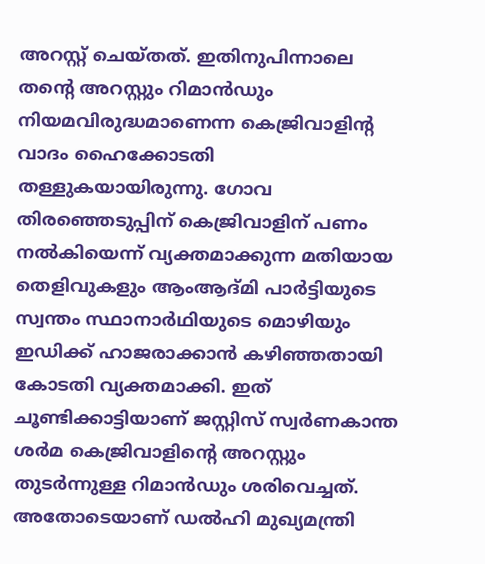അറസ്റ്റ് ചെയ്തത്. ഇതിനുപിന്നാലെ തന്റെ അറസ്റ്റും റിമാന്‍ഡും നിയമവിരുദ്ധമാണെന്ന കെജ്രിവാളിന്റ വാദം ഹൈക്കോടതി തള്ളുകയായിരുന്നു. ഗോവ തിരഞ്ഞെടുപ്പിന് കെജ്രിവാളിന് പണം നല്‍കിയെന്ന് വ്യക്തമാക്കുന്ന മതിയായ തെളിവുകളും ആംആദ്മി പാര്‍ട്ടിയുടെ സ്വന്തം സ്ഥാനാര്‍ഥിയുടെ മൊഴിയും ഇഡിക്ക് ഹാജരാക്കാന്‍ കഴിഞ്ഞതായി കോടതി വ്യക്തമാക്കി. ഇത് ചൂണ്ടിക്കാട്ടിയാണ് ജസ്റ്റിസ് സ്വര്‍ണകാന്ത ശര്‍മ കെജ്രിവാളിന്റെ അറസ്റ്റും തുടര്‍ന്നുള്ള റിമാന്‍ഡും ശരിവെച്ചത്. അതോടെയാണ് ഡല്‍ഹി മുഖ്യമന്ത്രി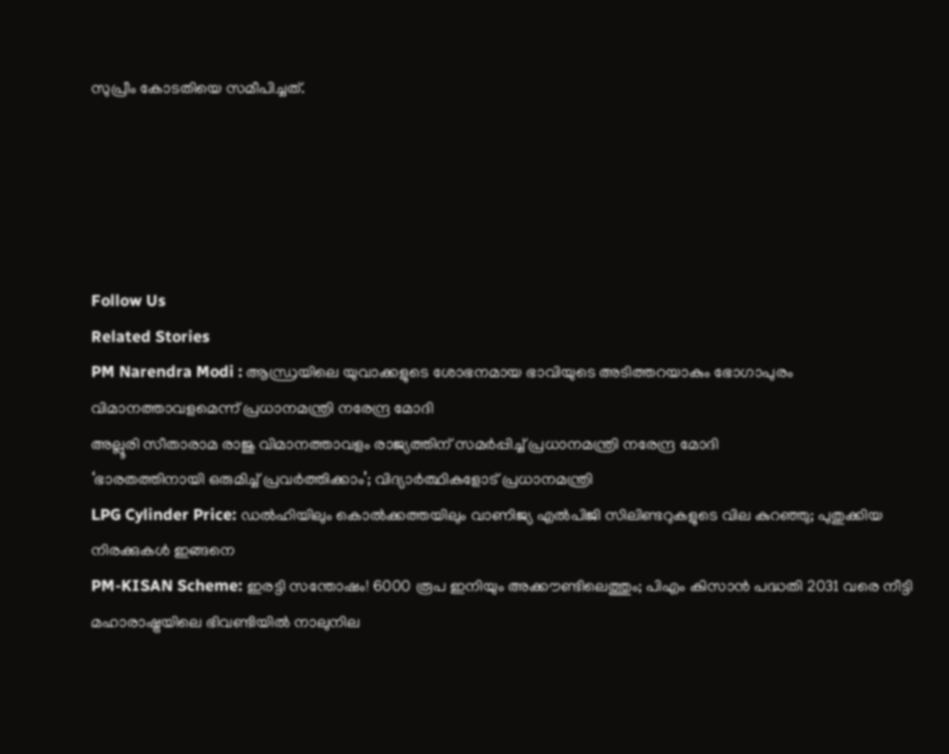സുപ്രീം കോടതിയെ സമീപിച്ചത്.





Follow Us
Related Stories
PM Narendra Modi : ആന്ധ്രയിലെ യുവാക്കളുടെ ശോഭനമായ ഭാവിയുടെ അടിത്തറയാകും ഭോഗാപുരം വിമാനത്താവളമെന്ന് പ്രധാനമന്ത്രി നരേന്ദ്ര മോദി
അല്ലൂരി സീതാരാമ രാജു വിമാനത്താവളം രാജ്യത്തിന് സമർപ്പിച്ച് പ്രധാനമന്ത്രി നരേന്ദ്ര മോദി
‘ഭാരതത്തിനായി ഒരുമിച്ച് പ്രവർത്തിക്കാം’; വിദ്യാർത്ഥികളോട് പ്രധാനമന്ത്രി
LPG Cylinder Price: ഡൽഹിയിലും കൊൽക്കത്തയിലും വാണിജ്യ എൽപിജി സിലിണ്ടറുകളുടെ വില കുറഞ്ഞു; പുതുക്കിയ നിരക്കുകൾ ഇങ്ങനെ
PM-KISAN Scheme: ഇരട്ടി സന്തോഷം! 6000 രൂപ ഇനിയും അക്കൗണ്ടിലെത്തും; പിഎം കിസാൻ പദ്ധതി 2031 വരെ നീട്ടി
മഹാരാഷ്ട്രയിലെ ഭിവണ്ടിയിൽ നാലുനില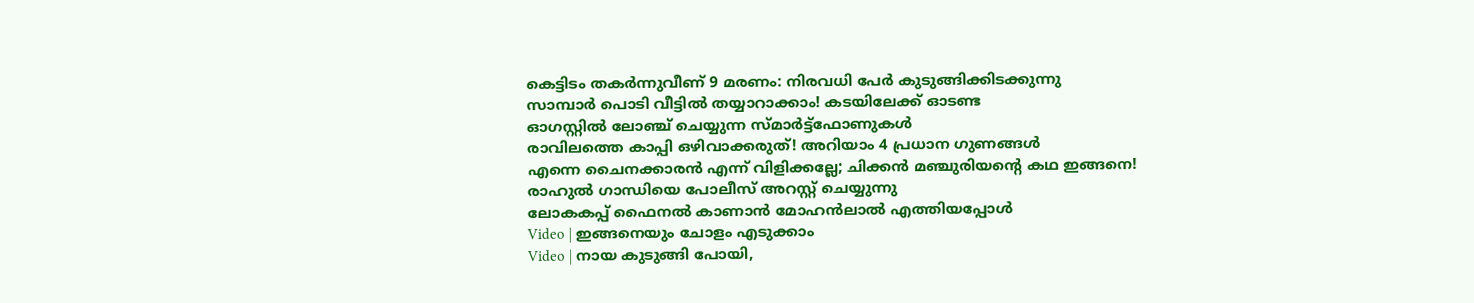കെട്ടിടം തകർന്നുവീണ് 9 മരണം: നിരവധി പേർ കുടുങ്ങിക്കിടക്കുന്നു
സാമ്പാർ പൊടി വീട്ടിൽ തയ്യാറാക്കാം! കടയിലേക്ക് ഓടണ്ട
ഓഗസ്റ്റിൽ ലോഞ്ച് ചെയ്യുന്ന സ്മാർട്ട്ഫോണുകൾ
രാവിലത്തെ കാപ്പി ഒഴിവാക്കരുത്! അറിയാം 4 പ്രധാന ഗുണങ്ങൾ
എന്നെ ചൈനക്കാരൻ എന്ന് വിളിക്കല്ലേ; ചിക്കൻ മഞ്ചുരിയൻ്റെ കഥ ഇങ്ങനെ!
രാഹുൽ ഗാന്ധിയെ പോലീസ് അറസ്റ്റ് ചെയ്യുന്നു
ലോകകപ്പ് ഫൈനൽ കാണാൻ മോഹൻലാൽ എത്തിയപ്പോൾ
Video | ഇങ്ങനെയും ചോളം എടുക്കാം
Video | നായ കുടുങ്ങി പോയി,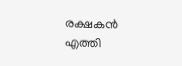രക്ഷകൻ എത്തി